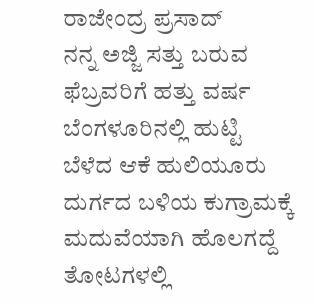ರಾಜೇಂದ್ರ ಪ್ರಸಾದ್
ನನ್ನ ಅಜ್ಜಿ ಸತ್ತು ಬರುವ ಫೆಬ್ರವರಿಗೆ ಹತ್ತು ವರ್ಷ ಬೆಂಗಳೂರಿನಲ್ಲಿ ಹುಟ್ಟಿ ಬೆಳೆದ ಆಕೆ ಹುಲಿಯೂರು ದುರ್ಗದ ಬಳಿಯ ಕುಗ್ರಾಮಕ್ಕೆ ಮದುವೆಯಾಗಿ ಹೊಲಗದ್ದೆ ತೋಟಗಳಲ್ಲಿ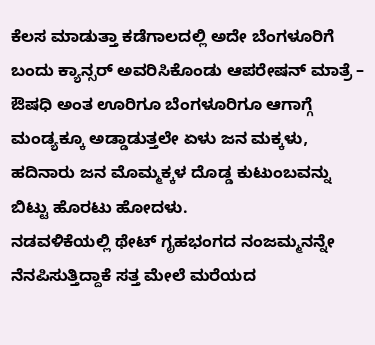ಕೆಲಸ ಮಾಡುತ್ತಾ ಕಡೆಗಾಲದಲ್ಲಿ ಅದೇ ಬೆಂಗಳೂರಿಗೆ ಬಂದು ಕ್ಯಾನ್ಸರ್ ಅವರಿಸಿಕೊಂಡು ಆಪರೇಷನ್ ಮಾತ್ರೆ – ಔಷಧಿ ಅಂತ ಊರಿಗೂ ಬೆಂಗಳೂರಿಗೂ ಆಗಾಗ್ಗೆ ಮಂಡ್ಯಕ್ಕೂ ಅಡ್ಡಾಡುತ್ತಲೇ ಏಳು ಜನ ಮಕ್ಕಳು, ಹದಿನಾರು ಜನ ಮೊಮ್ಮಕ್ಕಳ ದೊಡ್ಡ ಕುಟುಂಬವನ್ನು ಬಿಟ್ಟು ಹೊರಟು ಹೋದಳು.
ನಡವಳಿಕೆಯಲ್ಲಿ ಥೇಟ್ ಗೃಹಭಂಗದ ನಂಜಮ್ಮನನ್ನೇ ನೆನಪಿಸುತ್ತಿದ್ದಾಕೆ ಸತ್ತ ಮೇಲೆ ಮರೆಯದ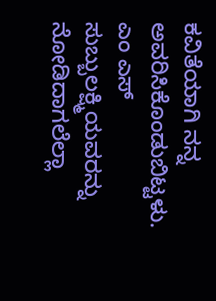ಕವಿತೆಯಾಗಿ ನನ್ನ ಅವರಿಸಿಕೊಂಡುಬಿಟ್ಟಳು.
ಎಂ ಎಸ್ ಸುಬ್ಬುಲಕ್ಷ್ಮಿಯವರನ್ನು ನೋಡಿದಾಗಲೆಲ್ಲಾ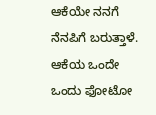ಆಕೆಯೇ ನನಗೆ ನೆನಪಿಗೆ ಬರುತ್ತಾಳೆ. ಆಕೆಯ ಒಂದೇ ಒಂದು ಫೋಟೋ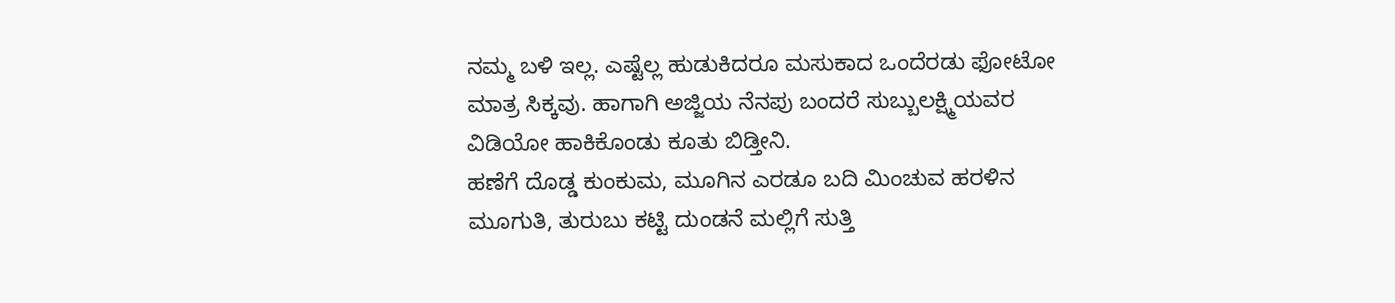ನಮ್ಮ ಬಳಿ ಇಲ್ಲ. ಎಷ್ಟೆಲ್ಲ ಹುಡುಕಿದರೂ ಮಸುಕಾದ ಒಂದೆರಡು ಫೋಟೋ ಮಾತ್ರ ಸಿಕ್ಕವು. ಹಾಗಾಗಿ ಅಜ್ಜಿಯ ನೆನಪು ಬಂದರೆ ಸುಬ್ಬುಲಕ್ಷ್ಮಿಯವರ ವಿಡಿಯೋ ಹಾಕಿಕೊಂಡು ಕೂತು ಬಿಡ್ತೀನಿ.
ಹಣೆಗೆ ದೊಡ್ಡ ಕುಂಕುಮ, ಮೂಗಿನ ಎರಡೂ ಬದಿ ಮಿಂಚುವ ಹರಳಿನ ಮೂಗುತಿ, ತುರುಬು ಕಟ್ಟಿ ದುಂಡನೆ ಮಲ್ಲಿಗೆ ಸುತ್ತಿ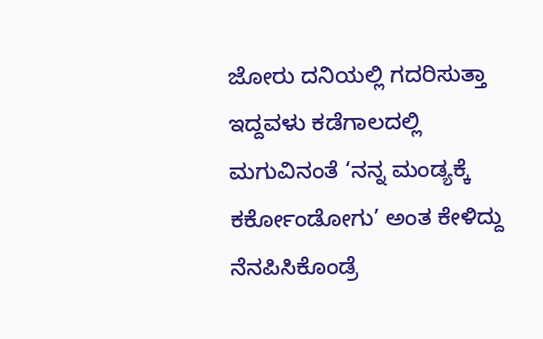ಜೋರು ದನಿಯಲ್ಲಿ ಗದರಿಸುತ್ತಾ ಇದ್ದವಳು ಕಡೆಗಾಲದಲ್ಲಿ ಮಗುವಿನಂತೆ ‘ನನ್ನ ಮಂಡ್ಯಕ್ಕೆ ಕರ್ಕೋಂಡೋಗು’ ಅಂತ ಕೇಳಿದ್ದು ನೆನಪಿಸಿಕೊಂಡ್ರೆ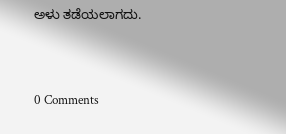ಅಳು ತಡೆಯಲಾಗದು.





0 Comments